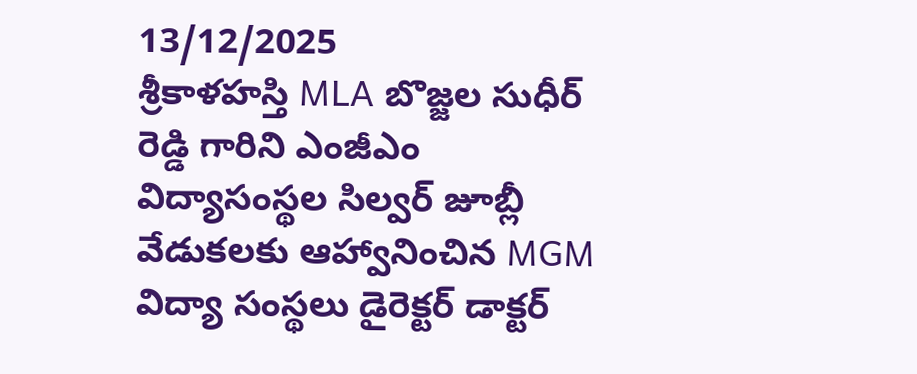13/12/2025
శ్రీకాళహస్తి MLA బొజ్జల సుధీర్ రెడ్డి గారిని ఎంజీఎం విద్యాసంస్థల సిల్వర్ జూబ్లీ వేడుకలకు ఆహ్వానించిన MGM విద్యా సంస్థలు డైరెక్టర్ డాక్టర్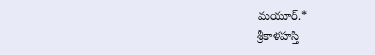మయూర్.*
శ్రీకాళహస్తి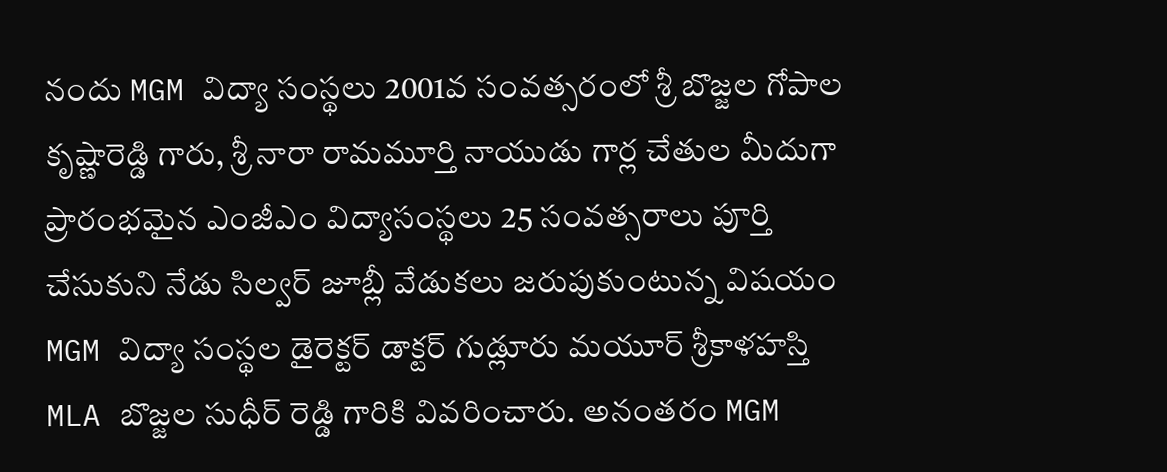నందు MGM విద్యా సంస్థలు 2001వ సంవత్సరంలో శ్రీ బొజ్జల గోపాల కృష్ణారెడ్డి గారు, శ్రీ నారా రామమూర్తి నాయుడు గార్ల చేతుల మీదుగా ప్రారంభమైన ఎంజీఎం విద్యాసంస్థలు 25 సంవత్సరాలు పూర్తి చేసుకుని నేడు సిల్వర్ జూబ్లీ వేడుకలు జరుపుకుంటున్న విషయం MGM విద్యా సంస్థల డైరెక్టర్ డాక్టర్ గుడ్లూరు మయూర్ శ్రీకాళహస్తి MLA బొజ్జల సుధీర్ రెడ్డి గారికి వివరించారు. అనంతరం MGM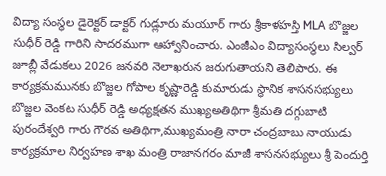విద్యా సంస్థల డైరెక్టర్ డాక్టర్ గుడ్లూరు మయూర్ గారు శ్రీకాళహస్తి MLA బొజ్జల సుధీర్ రెడ్డి గారిని సాదరముగా ఆహ్వానించారు. ఎంజీఎం విద్యాసంస్థలు సిల్వర్ జూబ్లీ వేడుకలు 2026 జనవరి నెలాఖరున జరుగుతాయని తెలిపారు. ఈ కార్యక్రమమునకు బొజ్జల గోపాల కృష్ణారెడ్డి కుమారుడు స్థానిక శాసనసభ్యులు బొజ్జల వెంకట సుధీర్ రెడ్డి అధ్యక్షతన ముఖ్యఅతిథిగా శ్రీమతి దగ్గుబాటి పురందేశ్వరి గారు గౌరవ అతిథిగా,ముఖ్యమంత్రి నారా చంద్రబాబు నాయుడు కార్యక్రమాల నిర్వహణ శాఖ మంత్రి రాజానగరం మాజీ శాసనసభ్యులు శ్రీ పెందుర్తి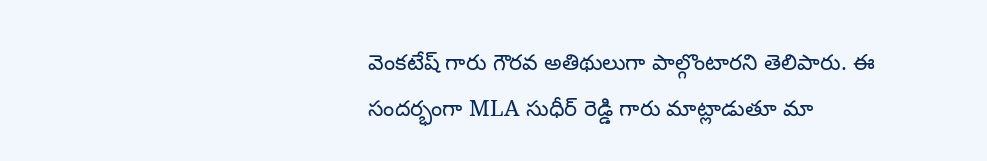వెంకటేష్ గారు గౌరవ అతిథులుగా పాల్గొంటారని తెలిపారు. ఈ సందర్భంగా MLA సుధీర్ రెడ్డి గారు మాట్లాడుతూ మా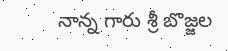నాన్న గారు శ్రీ బొజ్జల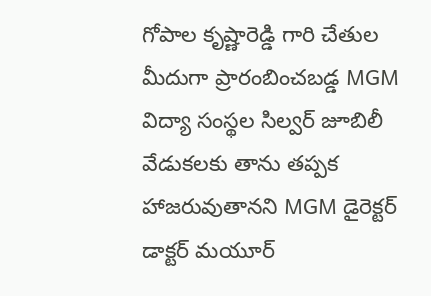గోపాల కృష్ణారెడ్డి గారి చేతుల మీదుగా ప్రారంబించబడ్డ MGM విద్యా సంస్థల సిల్వర్ జూబిలీ వేడుకలకు తాను తప్పక హాజరువుతానని MGM డైరెక్టర్ డాక్టర్ మయూర్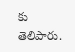కు తెలిపారు.